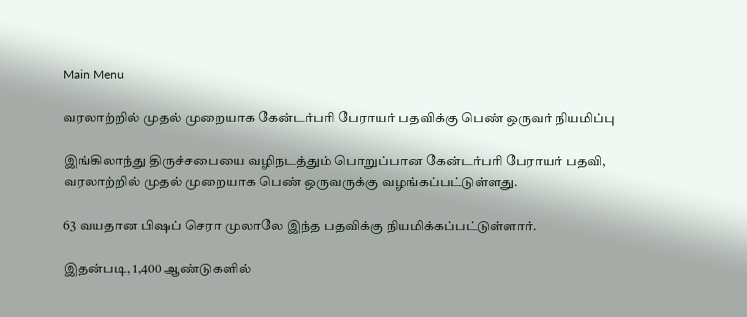Main Menu

வரலாற்றில் முதல் முறையாக கேன்டர்பரி பேராயர் பதவிக்கு பெண் ஒருவர் நியமிப்பு

இங்கிலாந்து திருச்சபையை வழிநடத்தும் பொறுப்பான கேன்டர்பரி பேராயர் பதவி, வரலாற்றில் முதல் முறையாக பெண் ஒருவருக்கு வழங்கப்பட்டுள்ளது.

63 வயதான பிஷப் செரா முலாலே இந்த பதவிக்கு நியமிக்கப்பட்டுள்ளார்.

இதன்படி, 1,400 ஆண்டுகளில்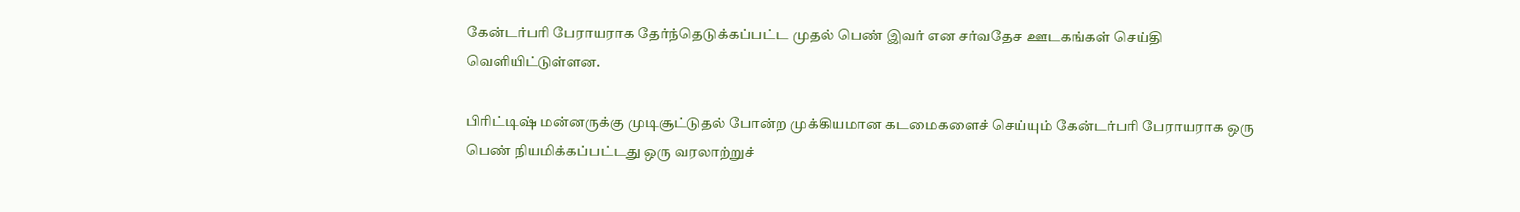கேன்டர்பரி பேராயராக தேர்ந்தெடுக்கப்பட்ட முதல் பெண் இவர் என சர்வதேச ஊடகங்கள் செய்தி வெளியிட்டுள்ளன.

பிரிட்டிஷ் மன்னருக்கு முடிசூட்டுதல் போன்ற முக்கியமான கடமைகளைச் செய்யும் கேன்டர்பரி பேராயராக ஒரு பெண் நியமிக்கப்பட்டது ஒரு வரலாற்றுச்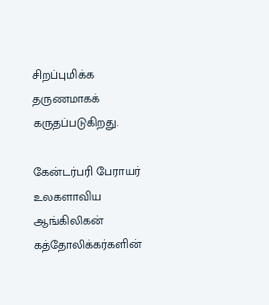சிறப்புமிக்க தருணமாகக் கருதப்படுகிறது.

கேன்டர்பரி பேராயர் உலகளாவிய ஆங்கிலிகன் கத்தோலிக்கர்களின்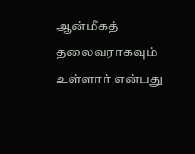ஆன்மீகத் தலைவராகவும் உள்ளார் என்பது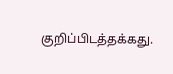குறிப்பிடத்தக்கது.